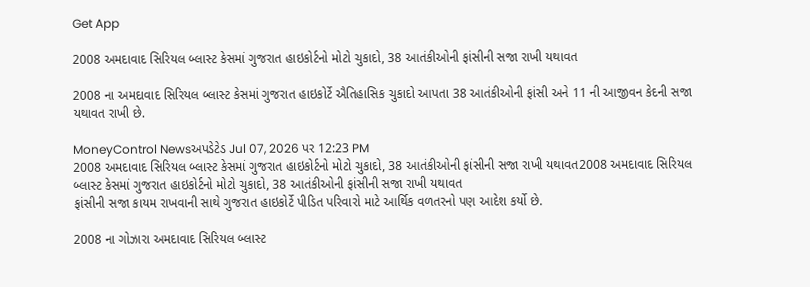Get App

2008 અમદાવાદ સિરિયલ બ્લાસ્ટ કેસમાં ગુજરાત હાઇકોર્ટનો મોટો ચુકાદો, 38 આતંકીઓની ફાંસીની સજા રાખી યથાવત

2008 ના અમદાવાદ સિરિયલ બ્લાસ્ટ કેસમાં ગુજરાત હાઇકોર્ટે ઐતિહાસિક ચુકાદો આપતા 38 આતંકીઓની ફાંસી અને 11 ની આજીવન કેદની સજા યથાવત રાખી છે.

MoneyControl Newsઅપડેટેડ Jul 07, 2026 પર 12:23 PM
2008 અમદાવાદ સિરિયલ બ્લાસ્ટ કેસમાં ગુજરાત હાઇકોર્ટનો મોટો ચુકાદો, 38 આતંકીઓની ફાંસીની સજા રાખી યથાવત2008 અમદાવાદ સિરિયલ બ્લાસ્ટ કેસમાં ગુજરાત હાઇકોર્ટનો મોટો ચુકાદો, 38 આતંકીઓની ફાંસીની સજા રાખી યથાવત
ફાંસીની સજા કાયમ રાખવાની સાથે ગુજરાત હાઇકોર્ટે પીડિત પરિવારો માટે આર્થિક વળતરનો પણ આદેશ કર્યો છે.

2008 ના ગોઝારા અમદાવાદ સિરિયલ બ્લાસ્ટ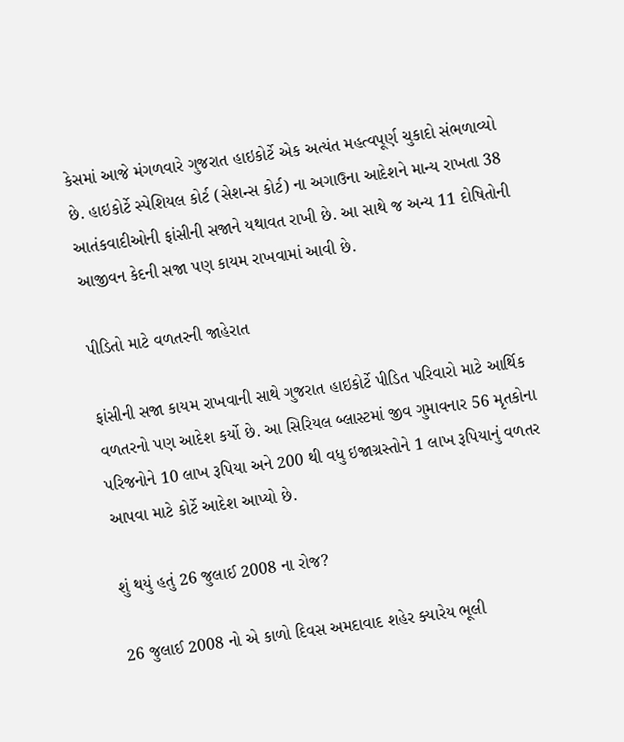કેસમાં આજે મંગળવારે ગુજરાત હાઇકોર્ટે એક અત્યંત મહત્વપૂર્ણ ચુકાદો સંભળાવ્યો છે. હાઇકોર્ટે સ્પેશિયલ કોર્ટ (સેશન્સ કોર્ટ) ના અગાઉના આદેશને માન્ય રાખતા 38 આતંકવાદીઓની ફાંસીની સજાને યથાવત રાખી છે. આ સાથે જ અન્ય 11 દોષિતોની આજીવન કેદની સજા પણ કાયમ રાખવામાં આવી છે.

પીડિતો માટે વળતરની જાહેરાત

ફાંસીની સજા કાયમ રાખવાની સાથે ગુજરાત હાઇકોર્ટે પીડિત પરિવારો માટે આર્થિક વળતરનો પણ આદેશ કર્યો છે. આ સિરિયલ બ્લાસ્ટમાં જીવ ગુમાવનાર 56 મૃતકોના પરિજનોને 10 લાખ રૂપિયા અને 200 થી વધુ ઇજાગ્રસ્તોને 1 લાખ રૂપિયાનું વળતર આપવા માટે કોર્ટે આદેશ આપ્યો છે.

શું થયું હતું 26 જુલાઈ 2008 ના રોજ?

26 જુલાઈ 2008 નો એ કાળો દિવસ અમદાવાદ શહેર ક્યારેય ભૂલી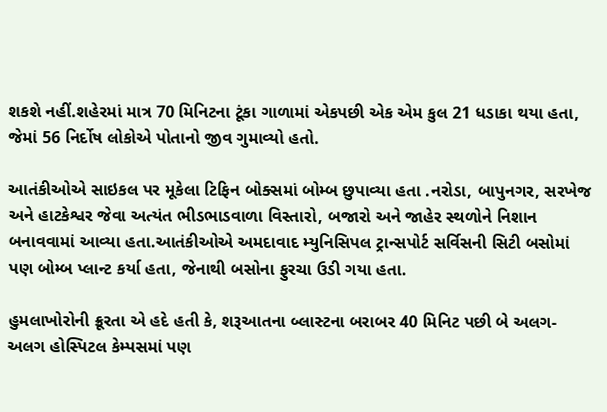શકશે નહીં.શહેરમાં માત્ર 70 મિનિટના ટૂંકા ગાળામાં એકપછી એક એમ કુલ 21 ધડાકા થયા હતા, જેમાં 56 નિર્દોષ લોકોએ પોતાનો જીવ ગુમાવ્યો હતો.

આતંકીઓએ સાઇકલ પર મૂકેલા ટિફિન બોક્સમાં બોમ્બ છુપાવ્યા હતા .નરોડા, બાપુનગર, સરખેજ અને હાટકેશ્વર જેવા અત્યંત ભીડભાડવાળા વિસ્તારો, બજારો અને જાહેર સ્થળોને નિશાન બનાવવામાં આવ્યા હતા.આતંકીઓએ અમદાવાદ મ્યુનિસિપલ ટ્રાન્સપોર્ટ સર્વિસની સિટી બસોમાં પણ બોમ્બ પ્લાન્ટ કર્યા હતા, જેનાથી બસોના ફુરચા ઉડી ગયા હતા.

હુમલાખોરોની ક્રૂરતા એ હદે હતી કે, શરૂઆતના બ્લાસ્ટના બરાબર 40 મિનિટ પછી બે અલગ-અલગ હોસ્પિટલ કેમ્પસમાં પણ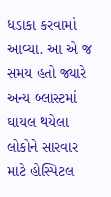ધડાકા કરવામાં આવ્યા. આ એ જ સમય હતો જ્યારે અન્ય બ્લાસ્ટમાં ઘાયલ થયેલા લોકોને સારવાર માટે હોસ્પિટલ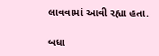લાવવામાં આવી રહ્યા હતા.

બધા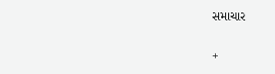સમાચાર

+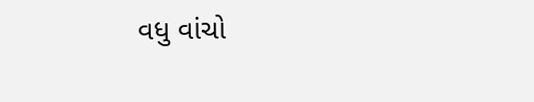વધુ વાંચો